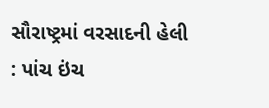સૌરાષ્ટ્રમાં વરસાદની હેલી : પાંચ ઇંચ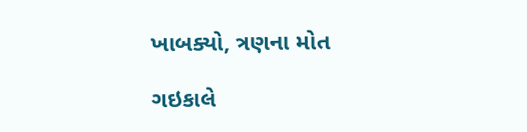ખાબક્યો, ત્રણના મોત

ગઇકાલે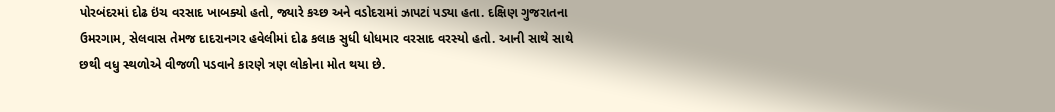પોરબંદરમાં દોઢ ઇંચ વરસાદ ખાબક્યો હતો, જ્યારે કચ્છ અને વડોદરામાં ઝાપટાં પડ્યા હતા. દક્ષિણ ગુજરાતના ઉમરગામ, સેલવાસ તેમજ દાદરાનગર હવેલીમાં દોઢ કલાક સુધી ધોધમાર વરસાદ વરસ્યો હતો. આની સાથે સાથે છથી વધુ સ્થળોએ વીજળી પડવાને કારણે ત્રણ લોકોના મોત થયા છે.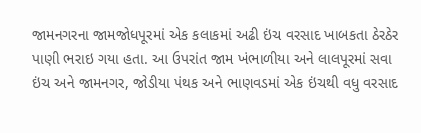જામનગરના જામજોધપૂરમાં એક કલાકમાં અઢી ઇંચ વરસાદ ખાબકતા ઠેરઠેર પાણી ભરાઇ ગયા હતા. આ ઉપરાંત જામ ખંભાળીયા અને લાલપૂરમાં સવા ઇંચ અને જામનગર, જોડીયા પંથક અને ભાણવડમાં એક ઇંચથી વધુ વરસાદ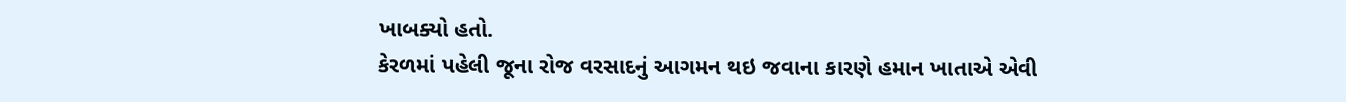ખાબક્યો હતો.
કેરળમાં પહેલી જૂના રોજ વરસાદનું આગમન થઇ જવાના કારણે હમાન ખાતાએ એવી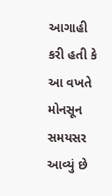આગાહી કરી હતી કે આ વખતે મોનસૂન સમયસર આવ્યું છે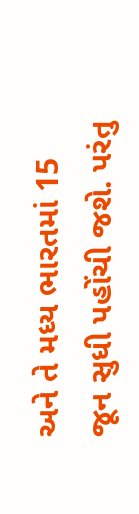અને તે મધ્ય ભારતમાં 15 જૂન સુધી પહોંચી જશે. પરંતુ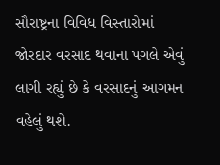સૌરાષ્ટ્રના વિવિધ વિસ્તારોમાં જોરદાર વરસાદ થવાના પગલે એવું લાગી રહ્યું છે કે વરસાદનું આગમન વહેલું થશે.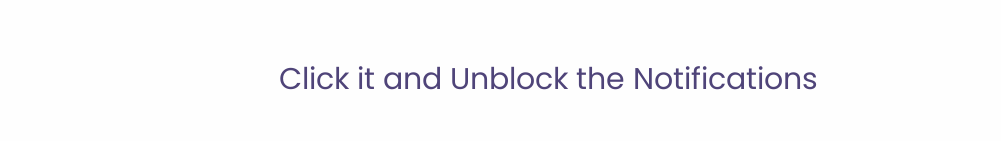Click it and Unblock the Notifications